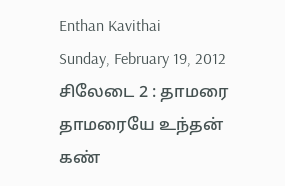Enthan Kavithai
Sunday, February 19, 2012
சிலேடை 2 : தாமரை
தாமரையே உந்தன்
கண்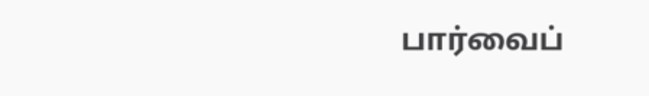பார்வைப்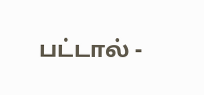பட்டால் -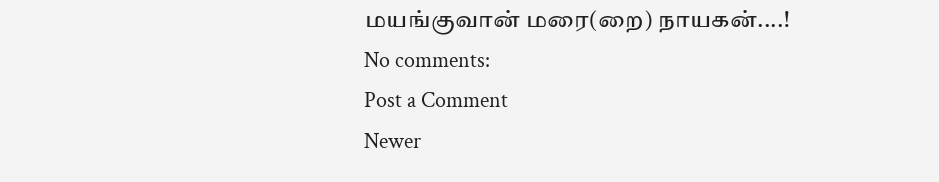மயங்குவான் மரை(றை) நாயகன்....!
No comments:
Post a Comment
Newer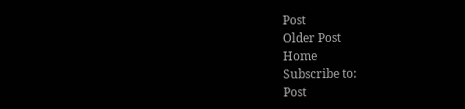Post
Older Post
Home
Subscribe to:
Post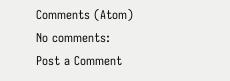Comments (Atom)
No comments:
Post a Comment